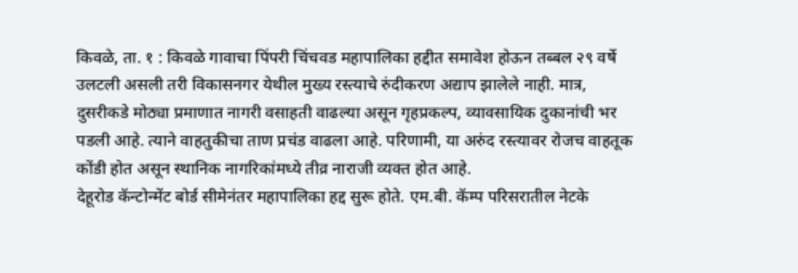किवळे, ता. १ : किवळे गावाचा पिंपरी चिंचवड महापालिका हद्दीत समावेश होऊन तब्बल २९ वर्षे उलटली असली तरी विकासनगर येथील मुख्य रस्त्याचे रुंदीकरण अद्याप झालेले नाही. मात्र, दुसरीकडे मोठ्या प्रमाणात नागरी वसाहती वाढल्या असून गृहप्रकल्प, व्यावसायिक दुकानांची भर पडली आहे. त्याने वाहतुकीचा ताण प्रचंड वाढला आहे. परिणामी, या अरुंद रस्त्यावर रोजच वाहतूक कोंडी होत असून स्थानिक नागरिकांमध्ये तीव्र नाराजी व्यक्त होत आहे.
देहूरोड कॅन्टोन्मेंट बोर्ड सीमेनंतर महापालिका हद्द सुरू होते. एम.बी. कॅम्प परिसरातील नेटके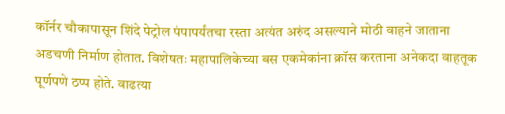कॉर्नर चौकापासून शिंदे पेट्रोल पंपापर्यंतचा रस्ता अत्यंत अरुंद असल्याने मोठी वाहने जाताना अडचणी निर्माण होतात. विशेषतः महापालिकेच्या बस एकमेकांना क्रॉस करताना अनेकदा वाहतूक पूर्णपणे ठप्प होते. वाढत्या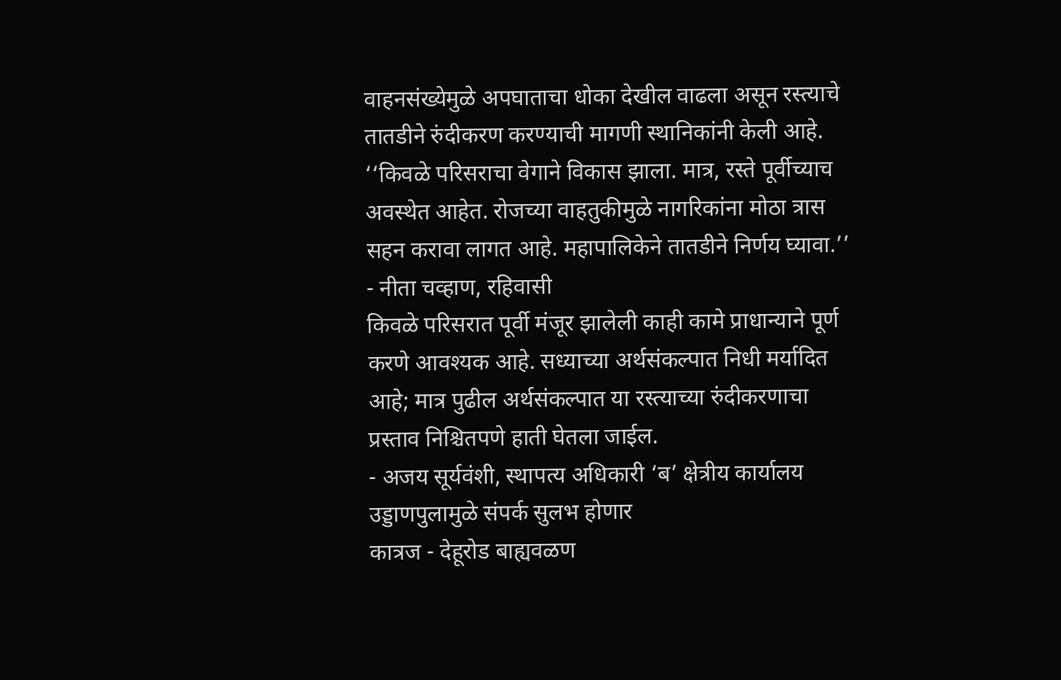वाहनसंख्येमुळे अपघाताचा धोका देखील वाढला असून रस्त्याचे तातडीने रुंदीकरण करण्याची मागणी स्थानिकांनी केली आहे.
‘‘किवळे परिसराचा वेगाने विकास झाला. मात्र, रस्ते पूर्वीच्याच अवस्थेत आहेत. रोजच्या वाहतुकीमुळे नागरिकांना मोठा त्रास सहन करावा लागत आहे. महापालिकेने तातडीने निर्णय घ्यावा.’’
- नीता चव्हाण, रहिवासी
किवळे परिसरात पूर्वी मंजूर झालेली काही कामे प्राधान्याने पूर्ण करणे आवश्यक आहे. सध्याच्या अर्थसंकल्पात निधी मर्यादित आहे; मात्र पुढील अर्थसंकल्पात या रस्त्याच्या रुंदीकरणाचा प्रस्ताव निश्चितपणे हाती घेतला जाईल.
- अजय सूर्यवंशी, स्थापत्य अधिकारी ‘ब’ क्षेत्रीय कार्यालय
उड्डाणपुलामुळे संपर्क सुलभ होणार
कात्रज - देहूरोड बाह्यवळण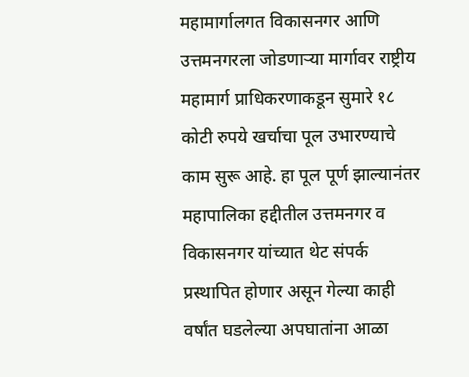महामार्गालगत विकासनगर आणि उत्तमनगरला जोडणाऱ्या मार्गावर राष्ट्रीय महामार्ग प्राधिकरणाकडून सुमारे १८ कोटी रुपये खर्चाचा पूल उभारण्याचे काम सुरू आहे. हा पूल पूर्ण झाल्यानंतर महापालिका हद्दीतील उत्तमनगर व विकासनगर यांच्यात थेट संपर्क प्रस्थापित होणार असून गेल्या काही वर्षांत घडलेल्या अपघातांना आळा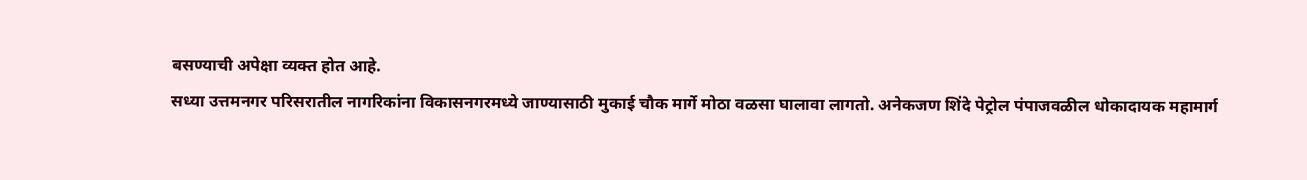बसण्याची अपेक्षा व्यक्त होत आहे.
सध्या उत्तमनगर परिसरातील नागरिकांना विकासनगरमध्ये जाण्यासाठी मुकाई चौक मार्गे मोठा वळसा घालावा लागतो. अनेकजण शिंदे पेट्रोल पंपाजवळील धोकादायक महामार्ग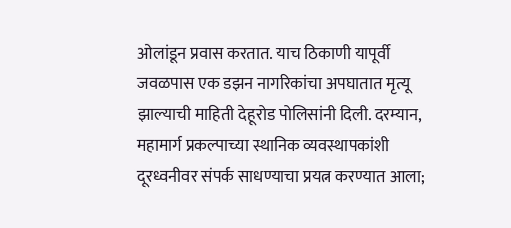ओलांडून प्रवास करतात. याच ठिकाणी यापूर्वी जवळपास एक डझन नागरिकांचा अपघातात मृत्यू झाल्याची माहिती देहूरोड पोलिसांनी दिली. दरम्यान, महामार्ग प्रकल्पाच्या स्थानिक व्यवस्थापकांशी दूरध्वनीवर संपर्क साधण्याचा प्रयत्न करण्यात आला;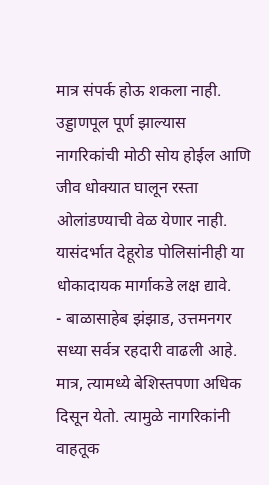मात्र संपर्क होऊ शकला नाही.
उड्डाणपूल पूर्ण झाल्यास नागरिकांची मोठी सोय होईल आणि जीव धोक्यात घालून रस्ता ओलांडण्याची वेळ येणार नाही. यासंदर्भात देहूरोड पोलिसांनीही या धोकादायक मार्गाकडे लक्ष द्यावे.
- बाळासाहेब झंझाड, उत्तमनगर
सध्या सर्वत्र रहदारी वाढली आहे. मात्र, त्यामध्ये बेशिस्तपणा अधिक दिसून येतो. त्यामुळे नागरिकांनी वाहतूक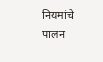नियमांचे पालन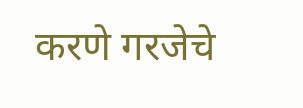करणे गरजेचे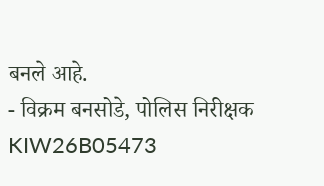बनले आहे.
- विक्रम बनसोडे, पोलिस निरीक्षक
KIW26B05473